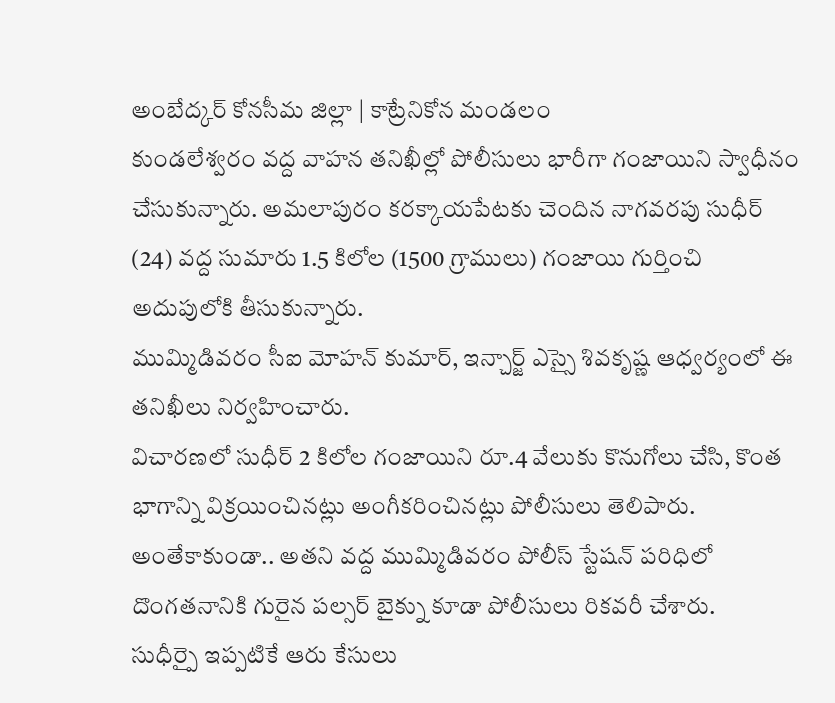అంబేద్కర్ కోనసీమ జిల్లా | కాట్రేనికోన మండలం
కుండలేశ్వరం వద్ద వాహన తనిఖీల్లో పోలీసులు భారీగా గంజాయిని స్వాధీనం చేసుకున్నారు. అమలాపురం కరక్కాయపేటకు చెందిన నాగవరపు సుధీర్ (24) వద్ద సుమారు 1.5 కిలోల (1500 గ్రాములు) గంజాయి గుర్తించి అదుపులోకి తీసుకున్నారు.
ముమ్మిడివరం సీఐ మోహన్ కుమార్, ఇన్చార్జ్ ఎస్సై శివకృష్ణ ఆధ్వర్యంలో ఈ తనిఖీలు నిర్వహించారు.
విచారణలో సుధీర్ 2 కిలోల గంజాయిని రూ.4 వేలుకు కొనుగోలు చేసి, కొంత భాగాన్ని విక్రయించినట్లు అంగీకరించినట్లు పోలీసులు తెలిపారు.
అంతేకాకుండా.. అతని వద్ద ముమ్మిడివరం పోలీస్ స్టేషన్ పరిధిలో దొంగతనానికి గురైన పల్సర్ బైక్ను కూడా పోలీసులు రికవరీ చేశారు.
సుధీర్పై ఇప్పటికే ఆరు కేసులు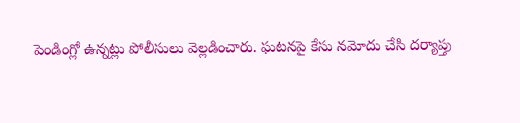పెండింగ్లో ఉన్నట్లు పోలీసులు వెల్లడించారు. ఘటనపై కేసు నమోదు చేసి దర్యాప్తు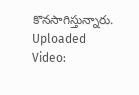కొనసాగిస్తున్నారు.
Uploaded Video: